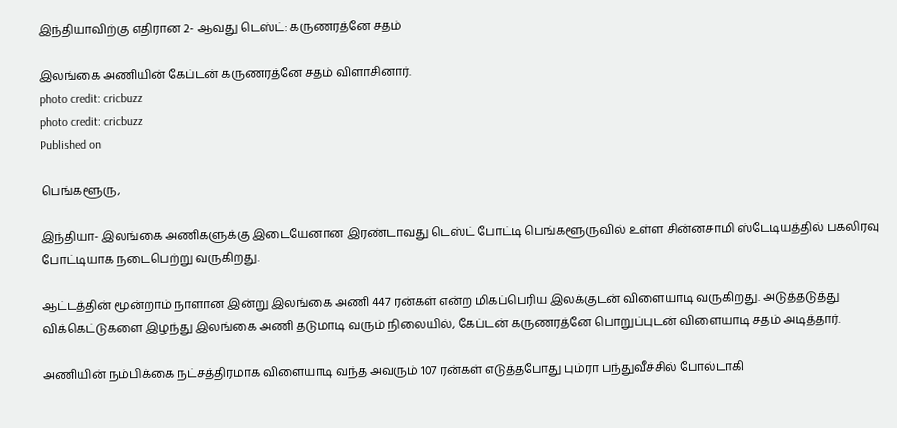இந்தியாவிற்கு எதிரான 2- ஆவது டெஸ்ட்: கருணரத்னே சதம்

இலங்கை அணியின் கேப்டன் கருணரத்னே சதம் விளாசினார்.
photo credit: cricbuzz
photo credit: cricbuzz
Published on

பெங்களூரு,

இந்தியா- இலங்கை அணிகளுக்கு இடையேனான இரண்டாவது டெஸ்ட் போட்டி பெங்களூருவில் உள்ள சின்னசாமி ஸ்டேடியத்தில் பகலிரவு போட்டியாக நடைபெற்று வருகிறது.

ஆட்டத்தின் மூன்றாம் நாளான இன்று இலங்கை அணி 447 ரன்கள் என்ற மிகப்பெரிய இலக்குடன் விளையாடி வருகிறது. அடுத்தடுத்து விக்கெட்டுகளை இழந்து இலங்கை அணி தடுமாடி வரும் நிலையில், கேப்டன் கருணரத்னே பொறுப்புடன் விளையாடி சதம் அடித்தார்.

அணியின் நம்பிக்கை நட்சத்திரமாக விளையாடி வந்த அவரும் 107 ரன்கள் எடுத்தபோது பும்ரா பந்துவீச்சில் போல்டாகி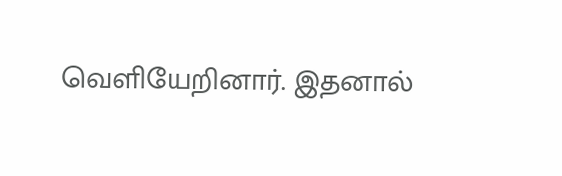வெளியேறினார். இதனால்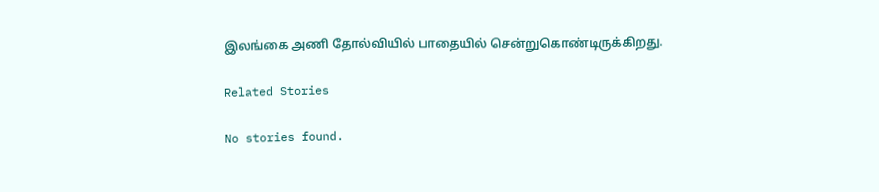இலங்கை அணி தோல்வியில் பாதையில் சென்றுகொண்டிருக்கிறது.

Related Stories

No stories found.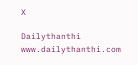X

Dailythanthi
www.dailythanthi.com